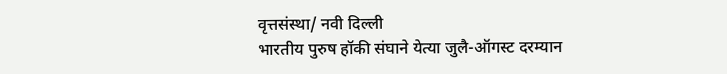वृत्तसंस्था/ नवी दिल्ली
भारतीय पुरुष हॉकी संघाने येत्या जुलै-ऑगस्ट दरम्यान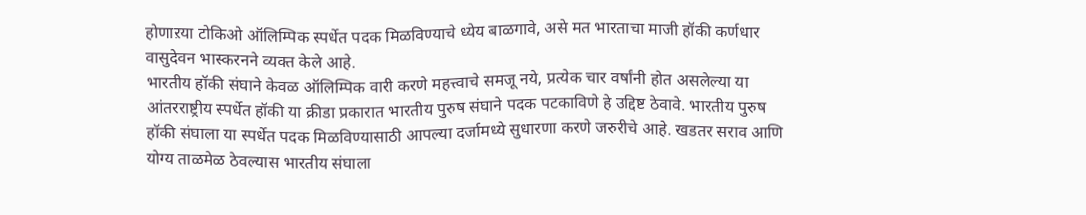होणाऱया टोकिओ ऑलिम्पिक स्पर्धेत पदक मिळविण्याचे ध्येय बाळगावे, असे मत भारताचा माजी हॉकी कर्णधार वासुदेवन भास्करनने व्यक्त केले आहे.
भारतीय हॉकी संघाने केवळ ऑलिम्पिक वारी करणे महत्त्वाचे समजू नये, प्रत्येक चार वर्षांनी होत असलेल्या या आंतरराष्ट्रीय स्पर्धेत हॉकी या क्रीडा प्रकारात भारतीय पुरुष संघाने पदक पटकाविणे हे उद्दिष्ट ठेवावे. भारतीय पुरुष हॉकी संघाला या स्पर्धेत पदक मिळविण्यासाठी आपल्या दर्जामध्ये सुधारणा करणे जरुरीचे आहे. खडतर सराव आणि योग्य ताळमेळ ठेवल्यास भारतीय संघाला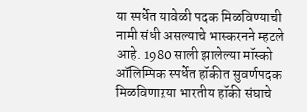या स्पर्धेत यावेळी पदक मिळविण्याची नामी संधी असल्याचे भास्करनने म्हटले आहे. 1980 साली झालेल्या मॉस्को ऑलिम्पिक स्पर्धेत हॉकीत सुवर्णपदक मिळविणाऱया भारतीय हॉकी संघाचे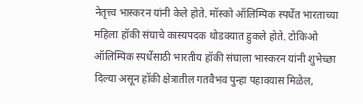नेतृत्त्व भास्करन यांनी केले होते. मॉस्को ऑलिम्पिक स्पर्धेत भारताच्या महिला हॉकी संघाचे कास्यपदक थोडक्यात हुकले होते. टोकिओ ऑलिम्पिक स्पर्धेसाठी भारतीय हॉकी संघाला भास्करन यांनी शुभेच्छा दिल्या असून हॉकी क्षेत्रातील गतवैभव पुन्हा पहावयास मिळेल,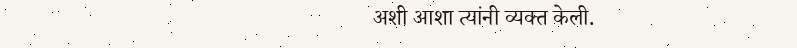अशी आशा त्यांनी व्यक्त केली.